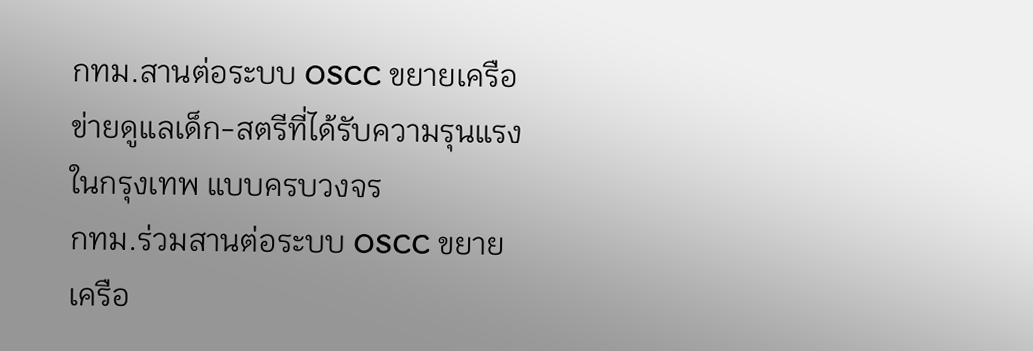กทม.สานต่อระบบ OSCC ขยายเครือข่ายดูแลเด็ก-สตรีที่ได้รับความรุนแรงในกรุงเทพ แบบครบวงจร
กทม.ร่วมสานต่อระบบ OSCC ขยายเครือ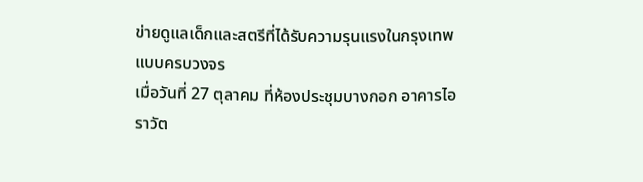ข่ายดูแลเด็กและสตรีที่ได้รับความรุนแรงในกรุงเทพแบบครบวงจร
เมื่อวันที่ 27 ตุลาคม ที่ห้องประชุมบางกอก อาคารไอราวัต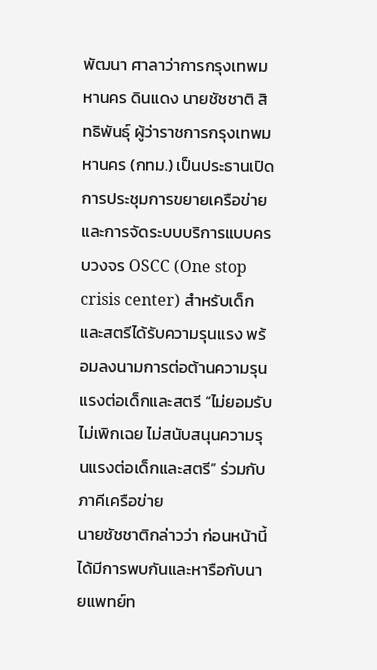พัฒนา ศาลาว่าการกรุงเทพมหานคร ดินแดง นายชัชชาติ สิทธิพันธุ์ ผู้ว่าราชการกรุงเทพมหานคร (กทม.) เป็นประธานเปิดการประชุมการขยายเครือข่ายและการจัดระบบบริการแบบครบวงจร OSCC (One stop crisis center) สำหรับเด็กและสตรีได้รับความรุนแรง พร้อมลงนามการต่อต้านความรุนแรงต่อเด็กและสตรี “ไม่ยอมรับ ไม่เพิกเฉย ไม่สนับสนุนความรุนแรงต่อเด็กและสตรี” ร่วมกับภาคีเครือข่าย
นายชัชชาติกล่าวว่า ก่อนหน้านี้ได้มีการพบกันและหารือกับนายแพทย์ท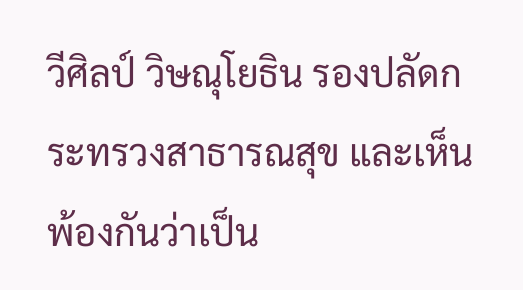วีศิลป์ วิษณุโยธิน รองปลัดกระทรวงสาธารณสุข และเห็นพ้องกันว่าเป็น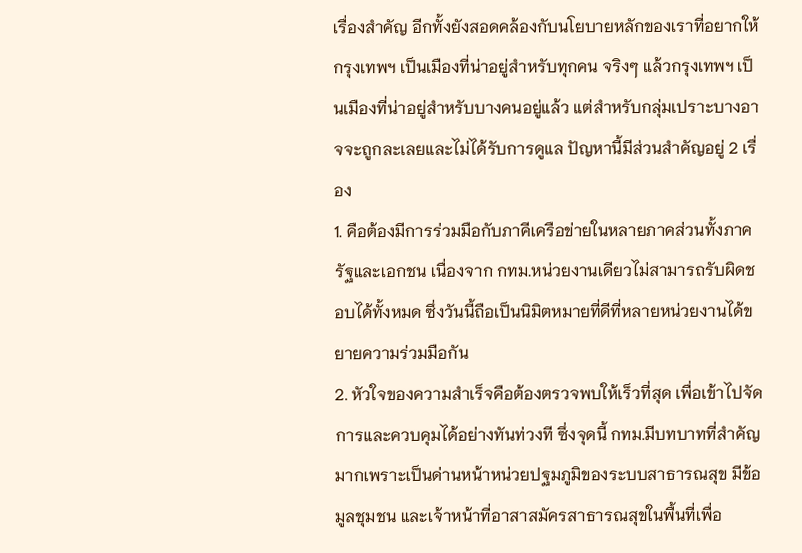เรื่องสำคัญ อีกทั้งยังสอดคล้องกับนโยบายหลักของเราที่อยากให้ กรุงเทพฯ เป็นเมืองที่น่าอยู่สำหรับทุกคน จริงๆ แล้วกรุงเทพฯ เป็นเมืองที่น่าอยู่สำหรับบางคนอยู่แล้ว แต่สำหรับกลุ่มเปราะบางอาจจะถูกละเลยและไม่ได้รับการดูแล ปัญหานี้มีส่วนสำคัญอยู่ 2 เรื่อง
1. คือต้องมีการร่วมมือกับภาคีเครือข่ายในหลายภาคส่วนทั้งภาครัฐและเอกชน เนื่องจาก กทม.หน่วยงานเดียวไม่สามารถรับผิดชอบได้ทั้งหมด ซึ่งวันนี้ถือเป็นนิมิตหมายที่ดีที่หลายหน่วยงานได้ขยายความร่วมมือกัน
2. หัวใจของความสำเร็จคือต้องตรวจพบให้เร็วที่สุด เพื่อเข้าไปจัดการและควบคุมได้อย่างทันท่วงที ซึ่งจุดนี้ กทม.มีบทบาทที่สำคัญมากเพราะเป็นด่านหน้าหน่วยปฐมภูมิของระบบสาธารณสุข มีข้อมูลชุมชน และเจ้าหน้าที่อาสาสมัครสาธารณสุขในพื้นที่เพื่อ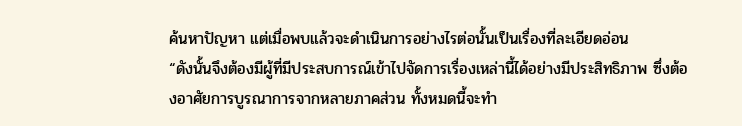ค้นหาปัญหา แต่เมื่อพบแล้วจะดำเนินการอย่างไรต่อนั้นเป็นเรื่องที่ละเอียดอ่อน
“ดังนั้นจึงต้องมีผู้ที่มีประสบการณ์เข้าไปจัดการเรื่องเหล่านี้ได้อย่างมีประสิทธิภาพ ซึ่งต้องอาศัยการบูรณาการจากหลายภาคส่วน ทั้งหมดนี้จะทำ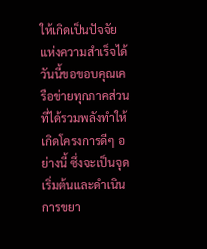ให้เกิดเป็นปัจจัยแห่งความสำเร็จได้ วันนี้ขอขอบคุณเครือข่ายทุกภาคส่วนที่ได้รวมพลังทำให้เกิดโครงการดีๆ อย่างนี้ ซึ่งจะเป็นจุดเริ่มต้นและดำเนินการขยา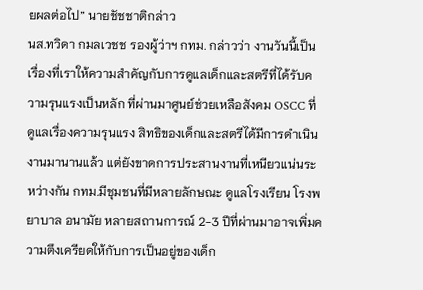ยผลต่อไป” นายชัชชาติกล่าว
นส.ทวิดา กมลเวชช รองผู้ว่าฯ กทม. กล่าวว่า งานวันนี้เป็นเรื่องที่เราให้ความสำคัญกับการดูแลเด็กและสตรีที่ได้รับความรุนแรงเป็นหลัก ที่ผ่านมาศูนย์ช่วยเหลือสังคม OSCC ที่ดูแลเรื่องความรุนแรง สิทธิของเด็กและสตรีได้มีการดำเนินงานมานานแล้ว แต่ยังขาดการประสานงานที่เหนียวแน่นระหว่างกัน กทม.มีชุมชนที่มีหลายลักษณะ ดูแลโรงเรียน โรงพยาบาล อนามัย หลายสถานการณ์ 2-3 ปีที่ผ่านมาอาจเพิ่มความตึงเครียดให้กับการเป็นอยู่ของเด็ก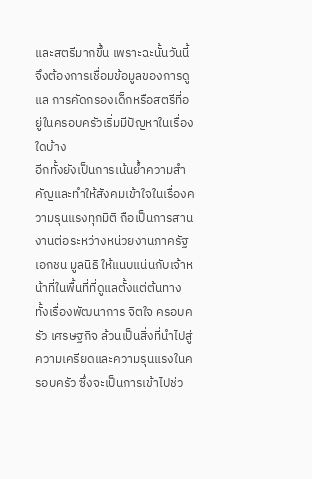และสตรีมากขึ้น เพราะฉะนั้นวันนี้จึงต้องการเชื่อมข้อมูลของการดูแล การคัดกรองเด็กหรือสตรีที่อยู่ในครอบครัวเริ่มมีปัญหาในเรื่องใดบ้าง
อีกทั้งยังเป็นการเน้นย้ำความสำคัญและทำให้สังคมเข้าใจในเรื่องความรุนแรงทุกมิติ ถือเป็นการสานงานต่อระหว่างหน่วยงานภาครัฐ เอกชน มูลนิธิ ให้แนบแน่นกับเจ้าหน้าที่ในพื้นที่ที่ดูแลตั้งแต่ต้นทาง ทั้งเรื่องพัฒนาการ จิตใจ ครอบครัว เศรษฐกิจ ล้วนเป็นสิ่งที่นำไปสู่ความเครียดและความรุนแรงในครอบครัว ซึ่งจะเป็นการเข้าไปช่ว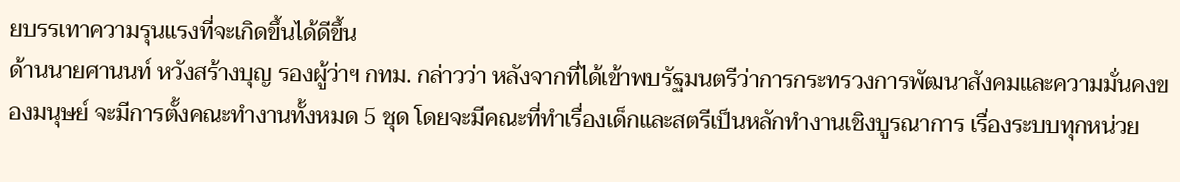ยบรรเทาความรุนแรงที่จะเกิดขึ้นได้ดีขึ้น
ด้านนายศานนท์ หวังสร้างบุญ รองผู้ว่าฯ กทม. กล่าวว่า หลังจากที่ได้เข้าพบรัฐมนตรีว่าการกระทรวงการพัฒนาสังคมและความมั่นคงของมนุษย์ จะมีการตั้งคณะทำงานทั้งหมด 5 ชุด โดยจะมีคณะที่ทำเรื่องเด็กและสตรีเป็นหลักทำงานเชิงบูรณาการ เรื่องระบบทุกหน่วย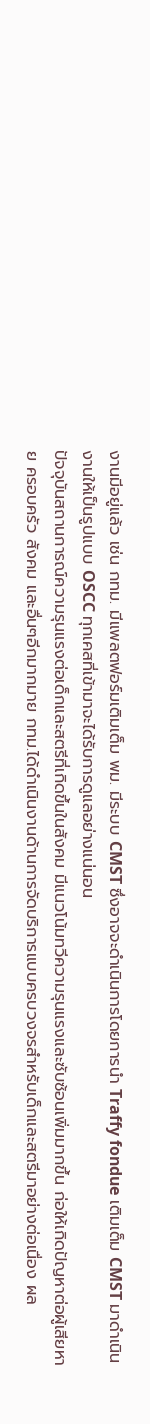งานมีอยู่แล้ว เช่น กทม. มีแพลตฟอร์มเติมเต็ม พม. มีระบบ CMST ซึ่งอาจจะดำเนินการโดยการนำ Traffy fondue เติมเต็ม CMST มาดำเนินงานให้เป็นรูปแบบ OSCC ทุกเคสที่เข้ามาจะได้รับการดูแลอย่างแน่นอน
ปัจจุบันสถานการณ์ความรุนแรงต่อเด็กและสตรีที่เกิดขึ้นในสังคม มีแนวโน้มทวีความรุนแรงและซับซ้อนเพิ่มมากขึ้น ก่อให้เกิดปัญหาต่อผู้เสียหาย ครอบครัว สังคม และอื่นๆอีกมากมาย กทม.ได้ดำเนินงานด้านการจัดบริการแบบครบวงจรสำหรับเด็กและสตรีมาอย่างต่อเนื่อง ผล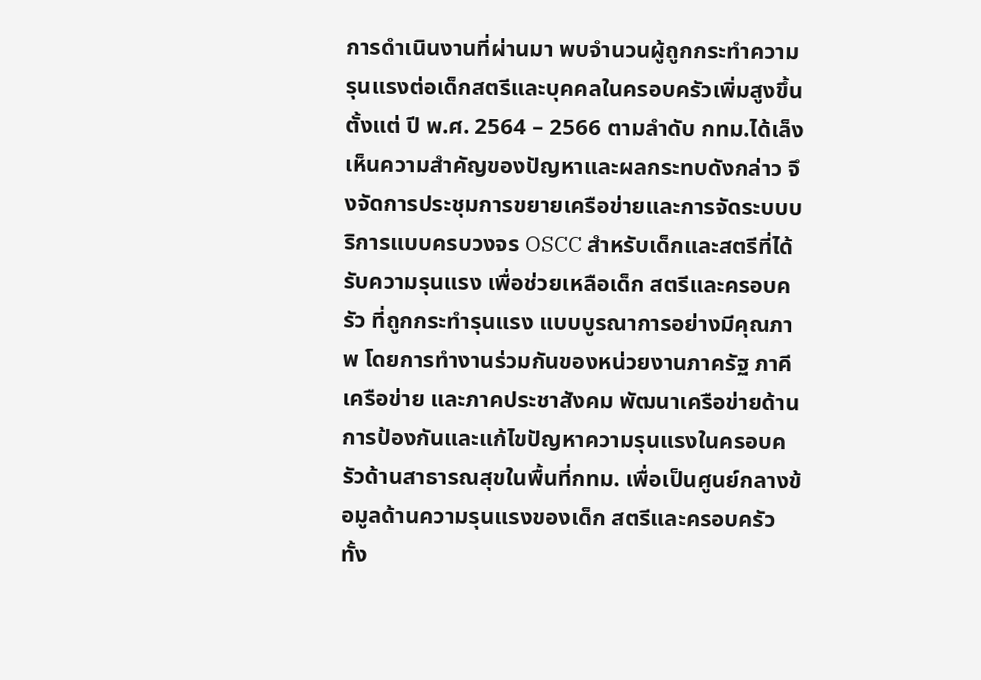การดำเนินงานที่ผ่านมา พบจำนวนผู้ถูกกระทำความรุนแรงต่อเด็กสตรีและบุคคลในครอบครัวเพิ่มสูงขึ้น ตั้งแต่ ปี พ.ศ. 2564 – 2566 ตามลำดับ กทม.ได้เล็งเห็นความสำคัญของปัญหาและผลกระทบดังกล่าว จึงจัดการประชุมการขยายเครือข่ายและการจัดระบบบริการแบบครบวงจร OSCC สำหรับเด็กและสตรีที่ได้รับความรุนแรง เพื่อช่วยเหลือเด็ก สตรีและครอบครัว ที่ถูกกระทำรุนแรง แบบบูรณาการอย่างมีคุณภาพ โดยการทำงานร่วมกันของหน่วยงานภาครัฐ ภาคีเครือข่าย และภาคประชาสังคม พัฒนาเครือข่ายด้านการป้องกันและแก้ไขปัญหาความรุนแรงในครอบครัวด้านสาธารณสุขในพื้นที่กทม. เพื่อเป็นศูนย์กลางข้อมูลด้านความรุนแรงของเด็ก สตรีและครอบครัว
ทั้ง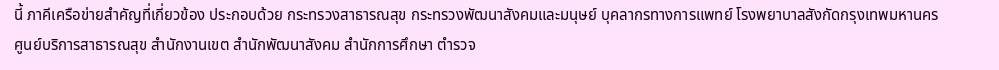นี้ ภาคีเครือข่ายสำคัญที่เกี่ยวข้อง ประกอบด้วย กระทรวงสาธารณสุข กระทรวงพัฒนาสังคมและมนุษย์ บุคลากรทางการแพทย์ โรงพยาบาลสังกัดกรุงเทพมหานคร ศูนย์บริการสาธารณสุข สำนักงานเขต สำนักพัฒนาสังคม สำนักการศึกษา ตำรวจ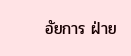อัยการ ฝ่าย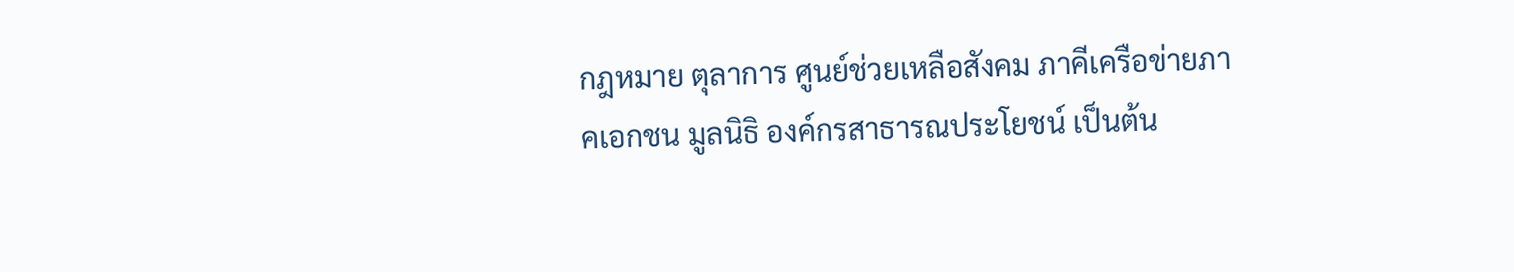กฎหมาย ตุลาการ ศูนย์ช่วยเหลือสังคม ภาคีเครือข่ายภาคเอกชน มูลนิธิ องค์กรสาธารณประโยชน์ เป็นต้น